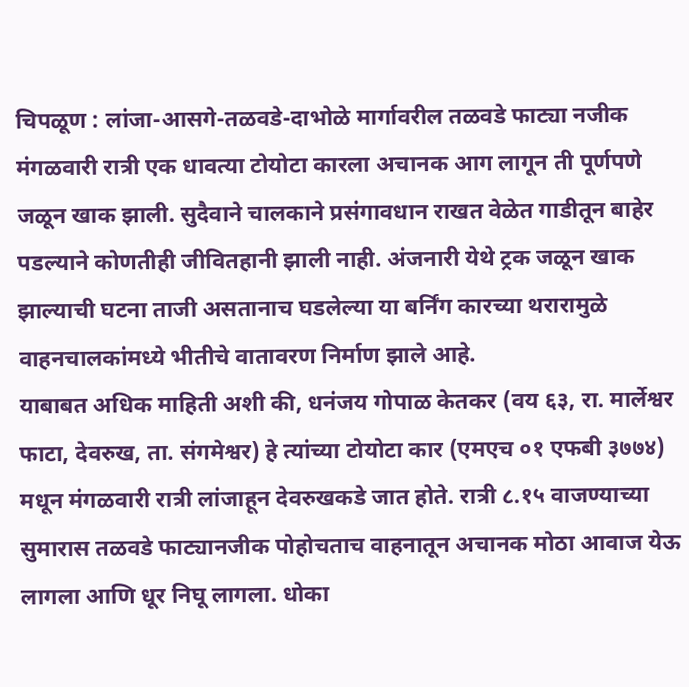चिपळूण : लांजा-आसगे-तळवडे-दाभोळे मार्गावरील तळवडे फाट्या नजीक मंगळवारी रात्री एक धावत्या टोयोटा कारला अचानक आग लागून ती पूर्णपणे जळून खाक झाली. सुदैवाने चालकाने प्रसंगावधान राखत वेळेत गाडीतून बाहेर पडल्याने कोणतीही जीवितहानी झाली नाही. अंजनारी येथे ट्रक जळून खाक झाल्याची घटना ताजी असतानाच घडलेल्या या बर्निंग कारच्या थरारामुळे वाहनचालकांमध्ये भीतीचे वातावरण निर्माण झाले आहे.
याबाबत अधिक माहिती अशी की, धनंजय गोपाळ केतकर (वय ६३, रा. मार्लेश्वर फाटा, देवरुख, ता. संगमेश्वर) हे त्यांच्या टोयोटा कार (एमएच ०१ एफबी ३७७४) मधून मंगळवारी रात्री लांजाहून देवरुखकडे जात होते. रात्री ८.१५ वाजण्याच्या सुमारास तळवडे फाट्यानजीक पोहोचताच वाहनातून अचानक मोठा आवाज येऊ लागला आणि धूर निघू लागला. धोका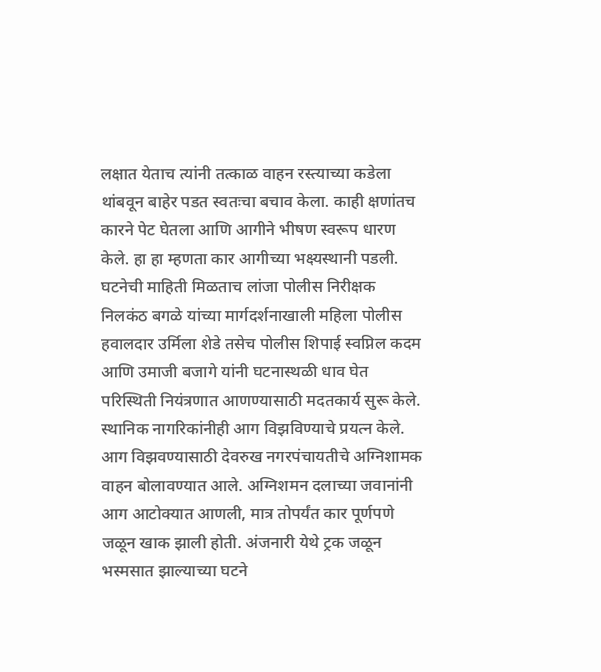लक्षात येताच त्यांनी तत्काळ वाहन रस्त्याच्या कडेला थांबवून बाहेर पडत स्वतःचा बचाव केला. काही क्षणांतच कारने पेट घेतला आणि आगीने भीषण स्वरूप धारण केले. हा हा म्हणता कार आगीच्या भक्ष्यस्थानी पडली.
घटनेची माहिती मिळताच लांजा पोलीस निरीक्षक निलकंठ बगळे यांच्या मार्गदर्शनाखाली महिला पोलीस हवालदार उर्मिला शेडे तसेच पोलीस शिपाई स्वप्निल कदम आणि उमाजी बजागे यांनी घटनास्थळी धाव घेत परिस्थिती नियंत्रणात आणण्यासाठी मदतकार्य सुरू केले. स्थानिक नागरिकांनीही आग विझविण्याचे प्रयत्न केले. आग विझवण्यासाठी देवरुख नगरपंचायतीचे अग्निशामक वाहन बोलावण्यात आले. अग्निशमन दलाच्या जवानांनी आग आटोक्यात आणली, मात्र तोपर्यंत कार पूर्णपणे जळून खाक झाली होती. अंजनारी येथे ट्रक जळून भस्मसात झाल्याच्या घटने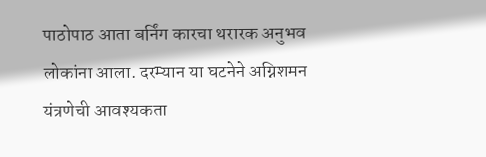पाठोपाठ आता बर्निंग कारचा थरारक अनुभव लोकांना आला. दरम्यान या घटनेने अग्निशमन यंत्रणेची आवश्यकता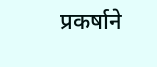प्रकर्षाने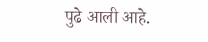पुढे आली आहे.